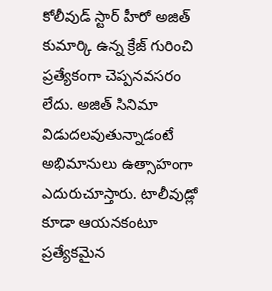కోలీవుడ్ స్టార్ హీరో అజిత్ కుమార్కి ఉన్న క్రేజ్ గురించి ప్రత్యేకంగా చెప్పనవసరం లేదు. అజిత్ సినిమా విడుదలవుతున్నాడంటే అభిమానులు ఉత్సాహంగా ఎదురుచూస్తారు. టాలీవుడ్లో కూడా ఆయనకంటూ ప్రత్యేకమైన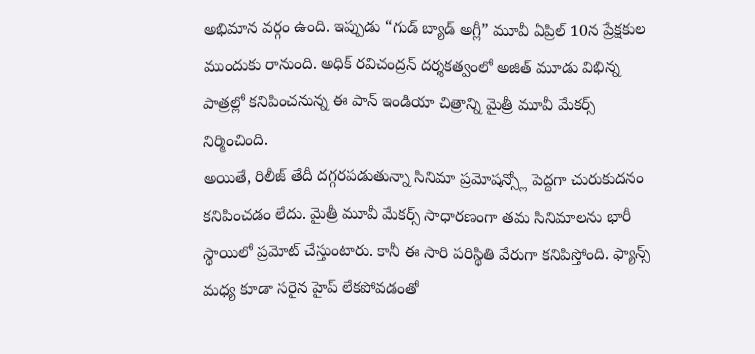అభిమాన వర్గం ఉంది. ఇప్పుడు “గుడ్ బ్యాడ్ అగ్లీ” మూవీ ఏప్రిల్ 10న ప్రేక్షకుల ముందుకు రానుంది. అధిక్ రవిచంద్రన్ దర్శకత్వంలో అజిత్ మూడు విభిన్న పాత్రల్లో కనిపించనున్న ఈ పాన్ ఇండియా చిత్రాన్ని మైత్రీ మూవీ మేకర్స్ నిర్మించింది.
అయితే, రిలీజ్ తేదీ దగ్గరపడుతున్నా సినిమా ప్రమోషన్స్లో పెద్దగా చురుకుదనం కనిపించడం లేదు. మైత్రీ మూవీ మేకర్స్ సాధారణంగా తమ సినిమాలను భారీ స్థాయిలో ప్రమోట్ చేస్తుంటారు. కానీ ఈ సారి పరిస్థితి వేరుగా కనిపిస్తోంది. ఫ్యాన్స్ మధ్య కూడా సరైన హైప్ లేకపోవడంతో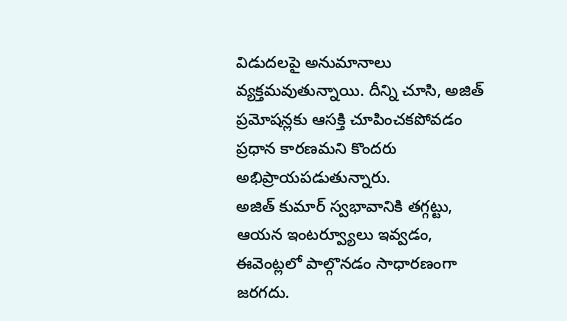విడుదలపై అనుమానాలు వ్యక్తమవుతున్నాయి. దీన్ని చూసి, అజిత్ ప్రమోషన్లకు ఆసక్తి చూపించకపోవడం ప్రధాన కారణమని కొందరు అభిప్రాయపడుతున్నారు.
అజిత్ కుమార్ స్వభావానికి తగ్గట్టు, ఆయన ఇంటర్వ్యూలు ఇవ్వడం, ఈవెంట్లలో పాల్గొనడం సాధారణంగా జరగదు.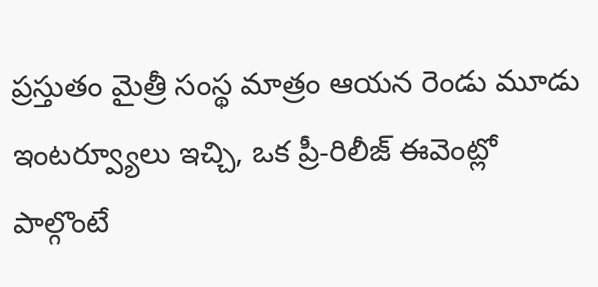ప్రస్తుతం మైత్రీ సంస్థ మాత్రం ఆయన రెండు మూడు ఇంటర్వ్యూలు ఇచ్చి, ఒక ప్రీ-రిలీజ్ ఈవెంట్లో పాల్గొంటే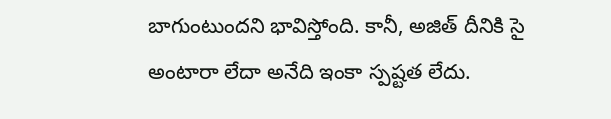బాగుంటుందని భావిస్తోంది. కానీ, అజిత్ దీనికి సై అంటారా లేదా అనేది ఇంకా స్పష్టత లేదు.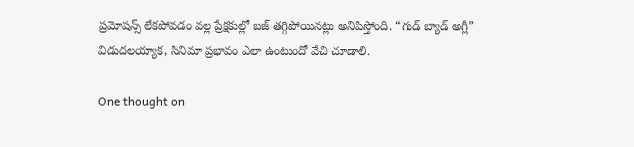ప్రమోషన్స్ లేకపోవడం వల్ల ప్రేక్షకుల్లో బజ్ తగ్గిపోయినట్లు అనిపిస్తోంది. “గుడ్ బ్యాడ్ అగ్లీ” విడుదలయ్యాక, సినిమా ప్రభావం ఎలా ఉంటుందో వేచి చూడాలి.

One thought on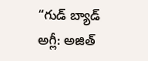“గుడ్ బ్యాడ్ అగ్లీ: అజిత్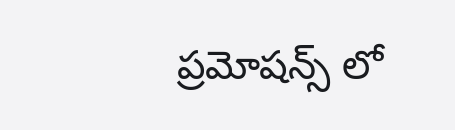ప్రమోషన్స్ లో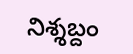నిశ్శబ్దం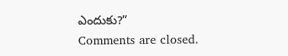ఎందుకు?”
Comments are closed.